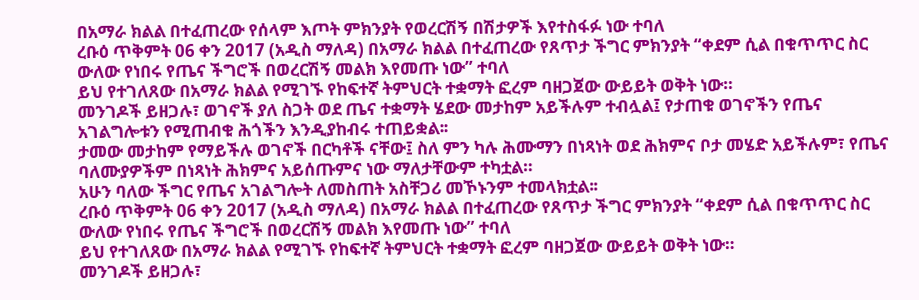በአማራ ክልል በተፈጠረው የሰላም እጦት ምክንያት የወረርሽኝ በሽታዎች እየተስፋፉ ነው ተባለ
ረቡዕ ጥቅምት 06 ቀን 2017 (አዲስ ማለዳ) በአማራ ክልል በተፈጠረው የጸጥታ ችግር ምክንያት “ቀደም ሲል በቁጥጥር ስር ውለው የነበሩ የጤና ችግሮች በወረርሽኝ መልክ እየመጡ ነው” ተባለ
ይህ የተገለጸው በአማራ ክልል የሚገኙ የከፍተኛ ትምህርት ተቋማት ፎረም ባዘጋጀው ውይይት ወቅት ነው።
መንገዶች ይዘጋሉ፣ ወገኖች ያለ ስጋት ወደ ጤና ተቋማት ሄደው መታከም አይችሉም ተብሏል፤ የታጠቁ ወገኖችን የጤና አገልግሎቱን የሚጠብቁ ሕጎችን እንዲያከብሩ ተጠይቋል፡፡
ታመው መታከም የማይችሉ ወገኖች በርካቶች ናቸው፤ ስለ ምን ካሉ ሕሙማን በነጻነት ወደ ሕክምና ቦታ መሄድ አይችሉም፣ የጤና ባለሙያዎችም በነጻነት ሕክምና አይሰጡምና ነው ማለታቸውም ተካቷል።
አሁን ባለው ችግር የጤና አገልግሎት ለመስጠት አስቸጋሪ መኾኑንም ተመላክቷል፡፡
ረቡዕ ጥቅምት 06 ቀን 2017 (አዲስ ማለዳ) በአማራ ክልል በተፈጠረው የጸጥታ ችግር ምክንያት “ቀደም ሲል በቁጥጥር ስር ውለው የነበሩ የጤና ችግሮች በወረርሽኝ መልክ እየመጡ ነው” ተባለ
ይህ የተገለጸው በአማራ ክልል የሚገኙ የከፍተኛ ትምህርት ተቋማት ፎረም ባዘጋጀው ውይይት ወቅት ነው።
መንገዶች ይዘጋሉ፣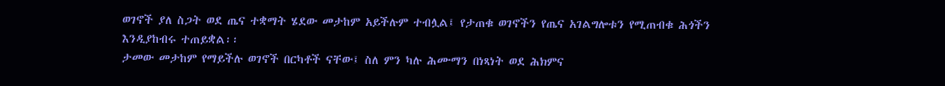ወገኖች ያለ ስጋት ወደ ጤና ተቋማት ሄደው መታከም አይችሉም ተብሏል፤ የታጠቁ ወገኖችን የጤና አገልግሎቱን የሚጠብቁ ሕጎችን እንዲያከብሩ ተጠይቋል፡፡
ታመው መታከም የማይችሉ ወገኖች በርካቶች ናቸው፤ ስለ ምን ካሉ ሕሙማን በነጻነት ወደ ሕክምና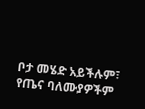ቦታ መሄድ አይችሉም፣ የጤና ባለሙያዎችም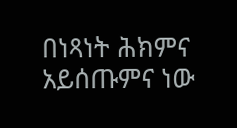በነጻነት ሕክምና አይሰጡምና ነው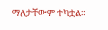ማለታቸውም ተካቷል።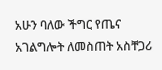አሁን ባለው ችግር የጤና አገልግሎት ለመስጠት አስቸጋሪ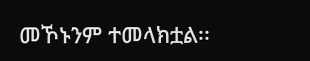መኾኑንም ተመላክቷል፡፡